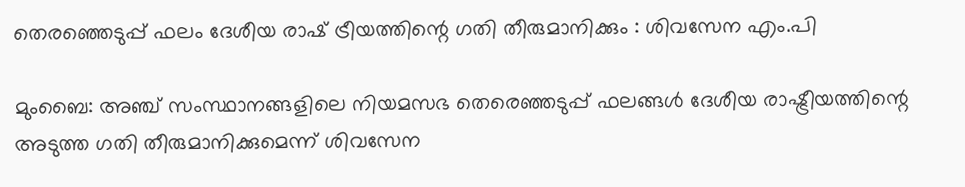തെരഞ്ഞെടുപ്പ് ഫലം ദേശീയ രാഷ് ട്രീയത്തിന്റെ ഗതി തീരുമാനിക്കും : ശിവസേന എം.പി

മുംബൈ: അഞ്ച് സംസ്ഥാനങ്ങളിലെ നിയമസഭ തെരെഞ്ഞടുപ്പ് ഫലങ്ങൾ ദേശീയ രാഷ്ട്രീയത്തിന്റെ അടുത്ത ഗതി തീരുമാനിക്കുമെന്ന് ശിവസേന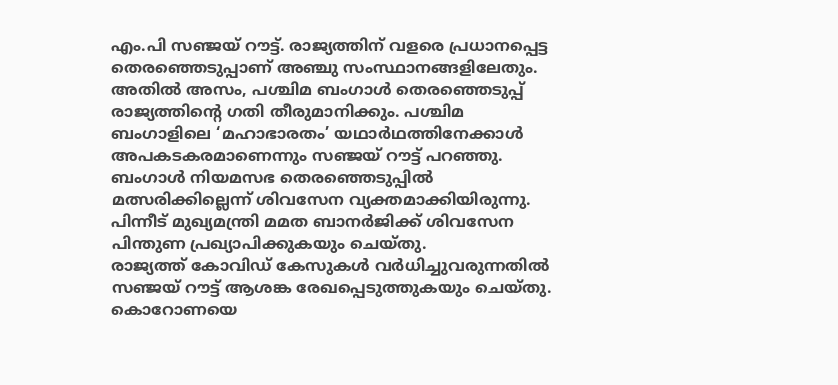എം.പി സഞ്ജയ് റൗട്ട്. രാജ്യത്തിന് വളരെ പ്രധാനപ്പെട്ട തെരഞ്ഞെടുപ്പാണ് അഞ്ചു സംസ്ഥാനങ്ങളിലേതും. അതിൽ അസം, പശ്ചിമ ബംഗാൾ തെരഞ്ഞെടുപ്പ് രാജ്യത്തിന്റെ ഗതി തീരുമാനിക്കും. പശ്ചിമ ബംഗാളിലെ ‘മഹാഭാരതം’ യഥാർഥത്തിനേക്കാൾ അപകടകരമാണെന്നും സഞ്ജയ് റൗട്ട് പറഞ്ഞു.
ബംഗാൾ നിയമസഭ തെരഞ്ഞെടുപ്പിൽ മത്സരിക്കില്ലെന്ന് ശിവസേന വ്യക്തമാക്കിയിരുന്നു. പിന്നീട് മുഖ്യമന്ത്രി മമത ബാനർജിക്ക് ശിവസേന പിന്തുണ പ്രഖ്യാപിക്കുകയും ചെയ്തു.
രാജ്യത്ത് കോവിഡ് കേസുകൾ വർധിച്ചുവരുന്നതിൽ സഞ്ജയ് റൗട്ട് ആശങ്ക രേഖപ്പെടുത്തുകയും ചെയ്തു. കൊറോണയെ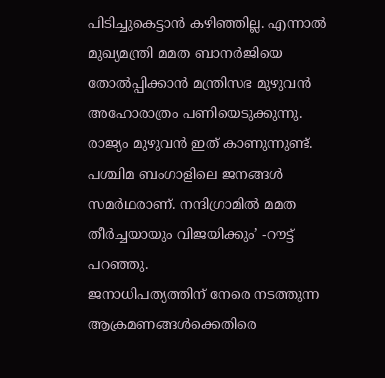പിടിച്ചുകെട്ടാൻ കഴിഞ്ഞില്ല. എന്നാൽ മുഖ്യമന്ത്രി മമത ബാനർജിയെ തോൽപ്പിക്കാൻ മന്ത്രിസഭ മുഴുവൻ അഹോരാത്രം പണിയെടുക്കുന്നു. രാജ്യം മുഴുവൻ ഇത് കാണുന്നുണ്ട്. പശ്ചിമ ബംഗാളിലെ ജനങ്ങൾ സമർഥരാണ്. നന്ദിഗ്രാമിൽ മമത തീർച്ചയായും വിജയിക്കും’ -റൗട്ട് പറഞ്ഞു.
ജനാധിപത്യത്തിന് നേരെ നടത്തുന്ന ആക്രമണങ്ങൾക്കെതിരെ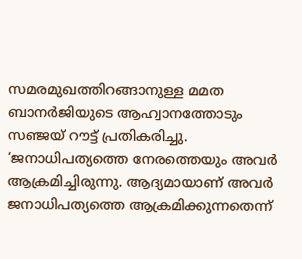സമരമുഖത്തിറങ്ങാനുള്ള മമത ബാനർജിയുടെ ആഹ്വാനത്തോടും സഞ്ജയ് റൗട്ട് പ്രതികരിച്ചു.
‘ജനാധിപത്യത്തെ നേരത്തെയും അവർ ആക്രമിച്ചിരുന്നു. ആദ്യമായാണ് അവർ ജനാധിപത്യത്തെ ആക്രമിക്കുന്നതെന്ന്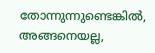തോന്നുന്നുണ്ടെങ്കിൽ, അങ്ങനെയല്ല,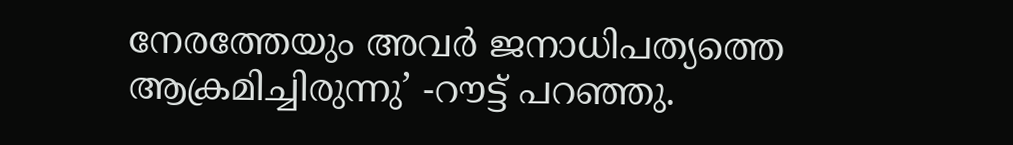നേരത്തേയും അവർ ജനാധിപത്യത്തെ ആക്രമിച്ചിരുന്നു’ -റൗട്ട് പറഞ്ഞു.